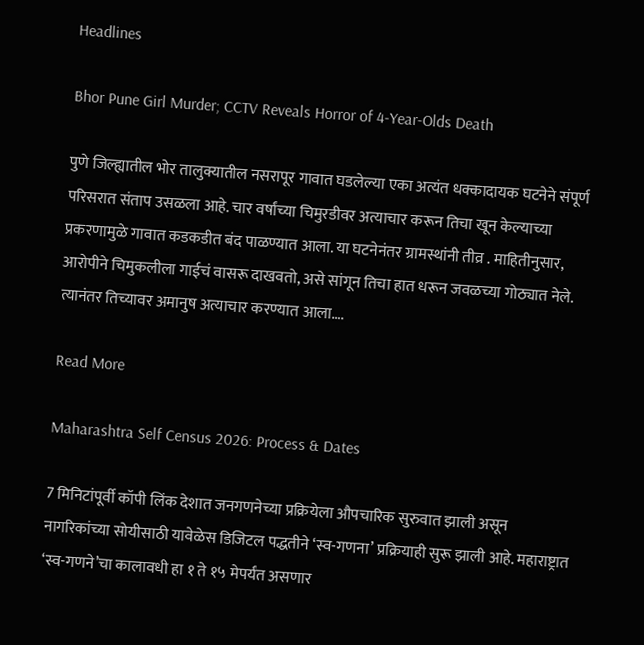Headlines

Bhor Pune Girl Murder; CCTV Reveals Horror of 4-Year-Olds Death

पुणे जिल्ह्यातील भोर तालुक्यातील नसरापूर गावात घडलेल्या एका अत्यंत धक्कादायक घटनेने संपूर्ण परिसरात संताप उसळला आहे. चार वर्षांच्या चिमुरडीवर अत्याचार करून तिचा खून केल्याच्या प्रकरणामुळे गावात कडकडीत बंद पाळण्यात आला. या घटनेनंतर ग्रामस्थांनी तीव्र . माहितीनुसार, आरोपीने चिमुकलीला गाईचं वासरू दाखवतो, असे सांगून तिचा हात धरून जवळच्या गोठ्यात नेले. त्यानंतर तिच्यावर अमानुष अत्याचार करण्यात आला….

Read More

Maharashtra Self Census 2026: Process & Dates

7 मिनिटांपूर्वी कॉपी लिंक देशात जनगणनेच्या प्रक्रियेला औपचारिक सुरुवात झाली असून नागरिकांच्या सोयीसाठी यावेळेस डिजिटल पद्धतीने ‘स्व-गणना’ प्रक्रियाही सुरू झाली आहे. महाराष्ट्रात ‘स्व-गणने’चा कालावधी हा १ ते १५ मेपर्यंत असणार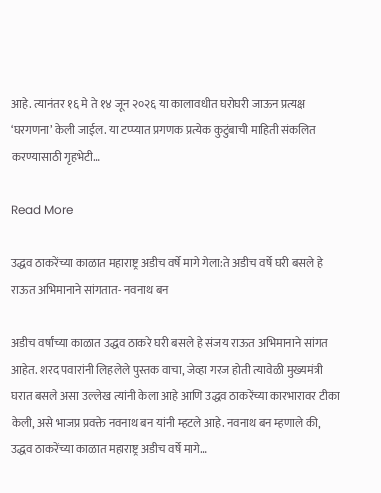आहे. त्यानंतर १६ मे ते १४ जून २०२६ या कालावधीत घरोघरी जाऊन प्रत्यक्ष ‘घरगणना’ केली जाईल. या टप्प्यात प्रगणक प्रत्येक कुटुंबाची माहिती संकलित करण्यासाठी गृहभेटी…

Read More

उद्धव ठाकरेंच्या काळात महाराष्ट्र अडीच वर्षे मागे गेला:ते अडीच वर्षे घरी बसले हे राऊत अभिमानाने सांगतात- नवनाथ बन

अडीच वर्षांच्या काळात उद्धव ठाकरे घरी बसले हे संजय राऊत अभिमानाने सांगत आहेत. शरद पवारांनी लिहलेले पुस्तक वाचा, जेव्हा गरज होती त्यावेळी मुख्यमंत्री घरात बसले असा उल्लेख त्यांनी केला आहे आणि उद्धव ठाकरेंच्या कारभारावर टीका केली, असे भाजप्र प्रवक्ते नवनाथ बन यांनी म्हटले आहे. नवनाथ बन म्हणाले की, उद्धव ठाकरेंच्या काळात महाराष्ट्र अडीच वर्षे मागे…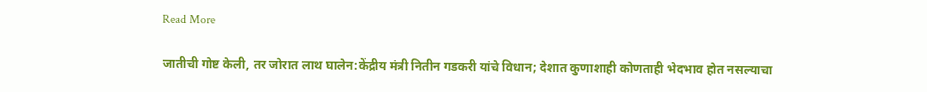Read More

जातीची गोष्ट केली, तर जोरात लाथ घालेन:केंद्रीय मंत्री नितीन गडकरी यांचे विधान; देशात कुणाशाही कोणताही भेदभाव होत नसल्याचा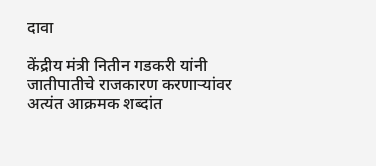दावा

केंद्रीय मंत्री नितीन गडकरी यांनी जातीपातीचे राजकारण करणाऱ्यांवर अत्यंत आक्रमक शब्दांत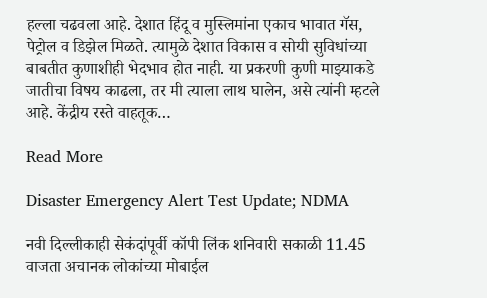हल्ला चढवला आहे. देशात हिंदू व मुस्लिमांना एकाच भावात गॅस, पेट्रोल व डिझेल मिळते. त्यामुळे देशात विकास व सोयी सुविधांच्या बाबतीत कुणाशीही भेदभाव होत नाही. या प्रकरणी कुणी माझ्याकडे जातीचा विषय काढला, तर मी त्याला लाथ घालेन, असे त्यांनी म्हटले आहे. केंद्रीय रस्ते वाहतूक…

Read More

Disaster Emergency Alert Test Update; NDMA

नवी दिल्लीकाही सेकंदांपूर्वी कॉपी लिंक शनिवारी सकाळी 11.45 वाजता अचानक लोकांच्या मोबाईल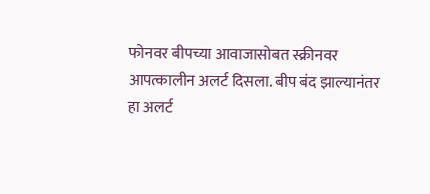फोनवर बीपच्या आवाजासोबत स्क्रीनवर आपत्कालीन अलर्ट दिसला. बीप बंद झाल्यानंतर हा अलर्ट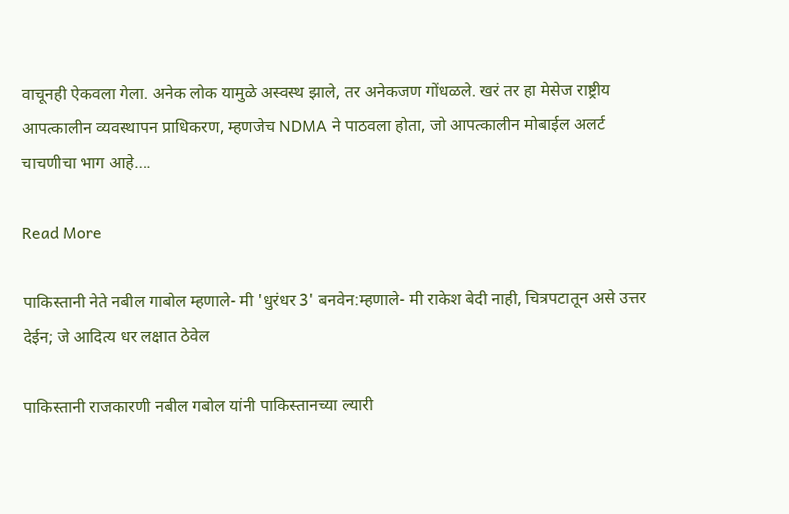वाचूनही ऐकवला गेला. अनेक लोक यामुळे अस्वस्थ झाले, तर अनेकजण गोंधळले. खरं तर हा मेसेज राष्ट्रीय आपत्कालीन व्यवस्थापन प्राधिकरण, म्हणजेच NDMA ने पाठवला होता, जो आपत्कालीन मोबाईल अलर्ट चाचणीचा भाग आहे….

Read More

पाकिस्तानी नेते नबील गाबोल म्हणाले- मी 'धुरंधर 3' बनवेन:म्हणाले- मी राकेश बेदी नाही, चित्रपटातून असे उत्तर देईन; जे आदित्य धर लक्षात ठेवेल

पाकिस्तानी राजकारणी नबील गबोल यांनी पाकिस्तानच्या ल्यारी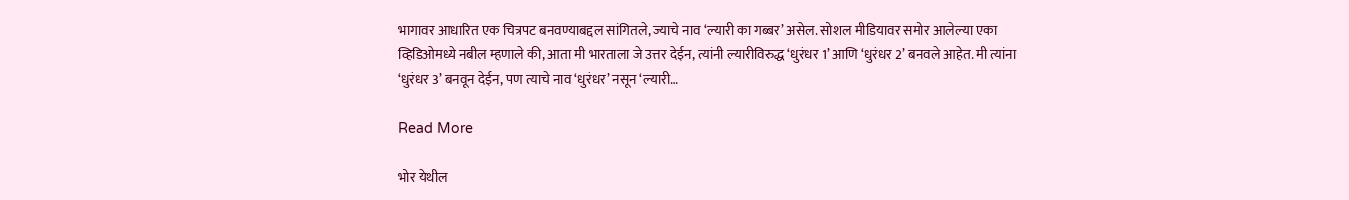भागावर आधारित एक चित्रपट बनवण्याबद्दल सांगितले, ज्याचे नाव ‘ल्यारी का गब्बर’ असेल. सोशल मीडियावर समोर आलेल्या एका व्हिडिओमध्ये नबील म्हणाले की, आता मी भारताला जे उत्तर देईन, त्यांनी ल्यारीविरुद्ध ‘धुरंधर 1’ आणि ‘धुरंधर 2’ बनवले आहेत. मी त्यांना ‘धुरंधर 3’ बनवून देईन, पण त्याचे नाव ‘धुरंधर’ नसून ‘ल्यारी…

Read More

भोर येथील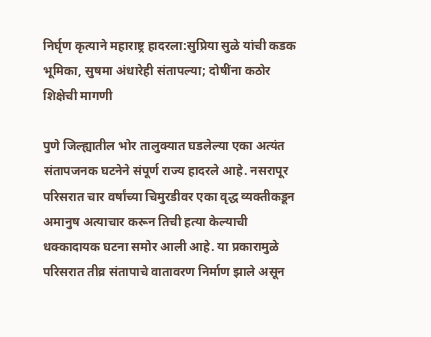निर्घृण कृत्याने महाराष्ट्र हादरला:सुप्रिया सुळे यांची कडक भूमिका, सुषमा अंधारेही संतापल्या; दोषींना कठोर शिक्षेची मागणी

पुणे जिल्ह्यातील भोर तालुक्यात घडलेल्या एका अत्यंत संतापजनक घटनेने संपूर्ण राज्य हादरले आहे. नसरापूर परिसरात चार वर्षांच्या चिमुरडीवर एका वृद्ध व्यक्तीकडून अमानुष अत्याचार करून तिची हत्या केल्याची धक्कादायक घटना समोर आली आहे. या प्रकारामुळे परिसरात तीव्र संतापाचे वातावरण निर्माण झाले असून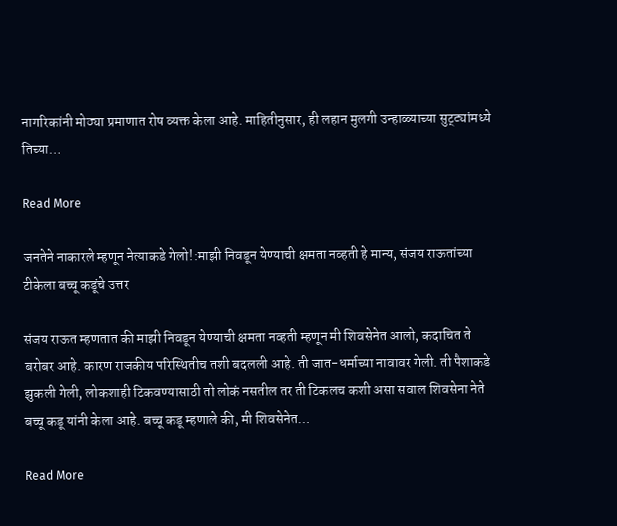नागरिकांनी मोठ्या प्रमाणात रोष व्यक्त केला आहे. माहितीनुसार, ही लहान मुलगी उन्हाळ्याच्या सुट्ट्यांमध्ये तिच्या…

Read More

जनतेने नाकारले म्हणून नेत्याकडे गेलो!:माझी निवडून येण्याची क्षमता नव्हती हे मान्य, संजय राऊतांच्या टीकेला बच्चू कडूंचे उत्तर

संजय राऊत म्हणतात की माझी निवडून येण्याची क्षमता नव्हती म्हणून मी शिवसेनेत आलो, कदाचित ते बरोबर आहे. कारण राजकीय परिस्थितीच तशी बदलली आहे. ती जात-धर्माच्या नावावर गेली. ती पैशाकडे झुकली गेली, लोकशाही टिकवण्यासाठी तो लोकं नसतील तर ती टिकलच कशी असा सवाल शिवसेना नेते बच्चू कडू यांनी केला आहे. बच्चू कडू म्हणाले की, मी शिवसेनेत…

Read More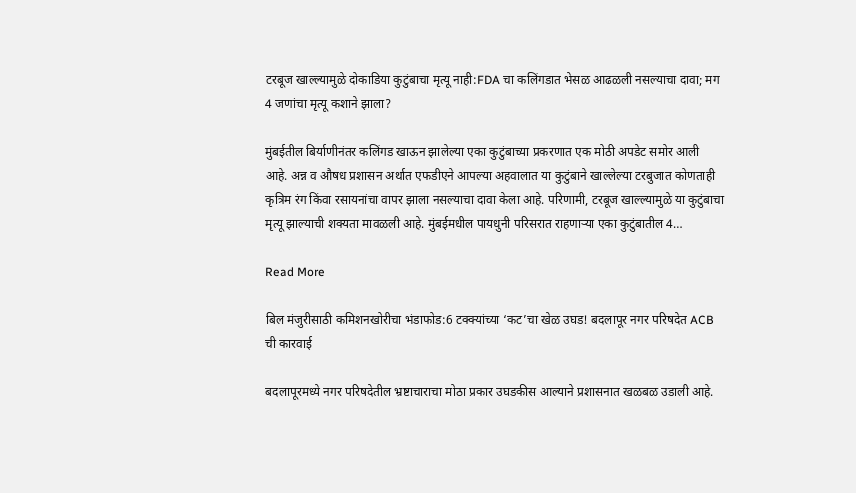टरबूज खाल्ल्यामुळे दोकाडिया कुटुंबाचा मृत्यू नाही:FDA चा कलिंगडात भेसळ आढळली नसल्याचा दावा; मग 4 जणांचा मृत्यू कशाने झाला?

मुंबईतील बिर्याणीनंतर कलिंगड खाऊन झालेल्या एका कुटुंबाच्या प्रकरणात एक मोठी अपडेट समोर आली आहे. अन्न व औषध प्रशासन अर्थात एफडीएने आपल्या अहवालात या कुटुंबाने खाल्लेल्या टरबुजात कोणताही कृत्रिम रंग किंवा रसायनांचा वापर झाला नसल्याचा दावा केला आहे. परिणामी, टरबूज खाल्ल्यामुळे या कुटुंबाचा मृत्यू झाल्याची शक्यता मावळली आहे. मुंबईमधील पायधुनी परिसरात राहणाऱ्या एका कुटुंबातील 4…

Read More

बिल मंजुरीसाठी कमिशनखोरीचा भंडाफोड:6 टक्क्यांच्या ‘कट’चा खेळ उघड! बदलापूर नगर परिषदेत ACB ची कारवाई

बदलापूरमध्ये नगर परिषदेतील भ्रष्टाचाराचा मोठा प्रकार उघडकीस आल्याने प्रशासनात खळबळ उडाली आहे.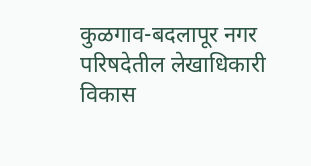कुळगाव-बदलापूर नगर परिषदेतील लेखाधिकारी विकास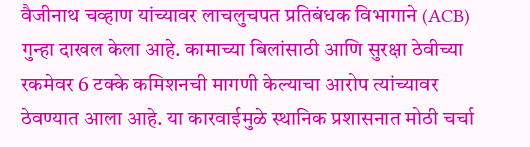वैजीनाथ चव्हाण यांच्यावर लाचलुचपत प्रतिबंधक विभागाने (ACB) गुन्हा दाखल केला आहे. कामाच्या बिलांसाठी आणि सुरक्षा ठेवीच्या रकमेवर 6 टक्के कमिशनची मागणी केल्याचा आरोप त्यांच्यावर ठेवण्यात आला आहे. या कारवाईमुळे स्थानिक प्रशासनात मोठी चर्चा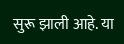सुरू झाली आहे. या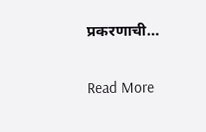प्रकरणाची…

Read More